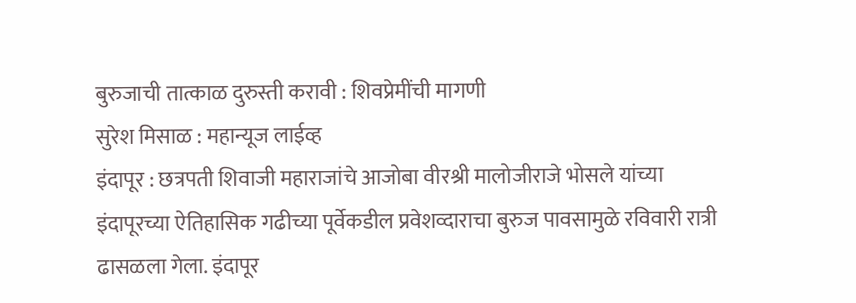बुरुजाची तात्काळ दुरुस्ती करावी : शिवप्रेमींची मागणी
सुरेश मिसाळ : महान्यूज लाईव्ह
इंदापूर : छत्रपती शिवाजी महाराजांचे आजोबा वीरश्री मालोजीराजे भोसले यांच्या इंदापूरच्या ऐतिहासिक गढीच्या पूर्वेकडील प्रवेशव्दाराचा बुरुज पावसामुळे रविवारी रात्री ढासळला गेला. इंदापूर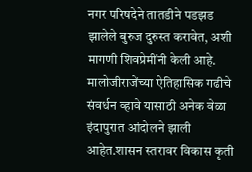नगर परिषदेने तातडीने पडझड झालेले बुरुज दुरुस्त करावेत, अशी मागणी शिवप्रेमींनी केली आहे.
मालोजीराजेंच्या ऐतिहासिक गढीचे संवर्धन व्हावे यासाठी अनेक वेळा इंदापुरात आंदोलने झाली आहेत.शासन स्तरावर विकास कृती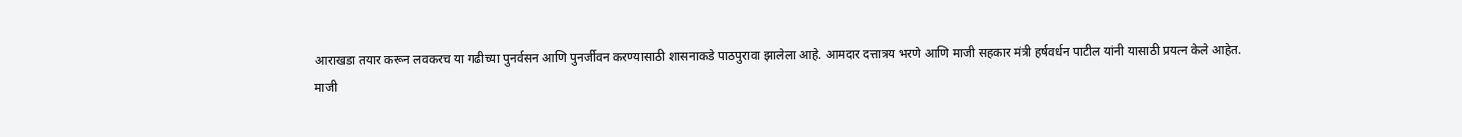आराखडा तयार करून लवकरच या गढीच्या पुनर्वसन आणि पुनर्जीवन करण्यासाठी शासनाकडे पाठपुरावा झालेला आहे. आमदार दत्तात्रय भरणे आणि माजी सहकार मंत्री हर्षवर्धन पाटील यांनी यासाठी प्रयत्न केले आहेत.
माजी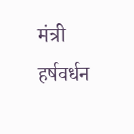मंत्री हर्षवर्धन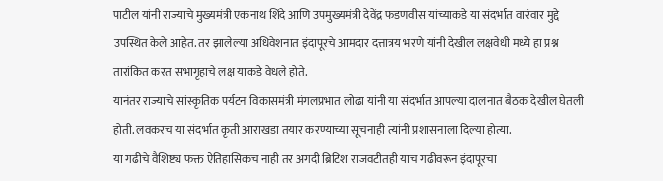पाटील यांनी राज्याचे मुख्यमंत्री एकनाथ शिंदे आणि उपमुख्यमंत्री देवेंद्र फडणवीस यांच्याकडे या संदर्भात वारंवार मुद्दे उपस्थित केले आहेत. तर झालेल्या अधिवेशनात इंदापूरचे आमदार दत्तात्रय भरणे यांनी देखील लक्षवेधी मध्ये हा प्रश्न तारांकित करत सभागृहाचे लक्ष याकडे वेधले होते.
यानंतर राज्याचे सांस्कृतिक पर्यटन विकासमंत्री मंगलप्रभात लोढा यांनी या संदर्भात आपल्या दालनात बैठक देखील घेतली होती. लवकरच या संदर्भात कृती आराखडा तयार करण्याच्या सूचनाही त्यांनी प्रशासनाला दिल्या होत्या.
या गढीचे वैशिष्ट्य फक्त ऐतिहासिकच नाही तर अगदी ब्रिटिश राजवटीतही याच गढीवरून इंदापूरचा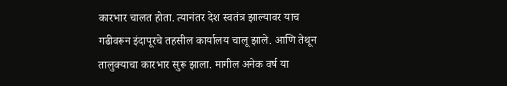कारभार चालत होता. त्यानंतर देश स्वतंत्र झाल्यावर याच गढीवरून इंदापूरचे तहसील कार्यालय चालू झाले. आणि तेथून तालुक्याचा कारभार सुरू झाला. मागील अनेक वर्ष या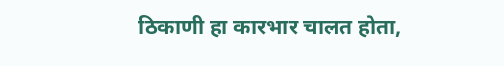ठिकाणी हा कारभार चालत होता,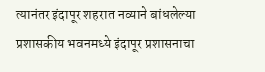त्यानंतर इंदापूर शहरात नव्याने बांधलेल्या प्रशासकीय भवनमध्ये इंदापूर प्रशासनाचा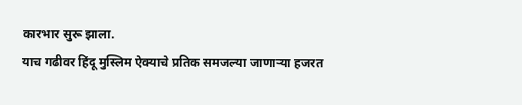कारभार सुरू झाला.
याच गढीवर हिंदू मुस्लिम ऐक्याचे प्रतिक समजल्या जाणाऱ्या हजरत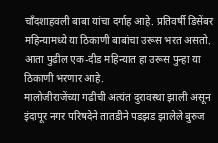चॉंदशाहवली बाबा यांचा दर्गाह आहे. प्रतिवर्षी डिसेंबर महिन्यामध्ये या ठिकाणी बाबांचा उरूस भरत असतो. आता पुढील एक-दीड महिन्यात हा उरूस पुन्हा या ठिकाणी भरणार आहे.
मालोजीराजेंच्या गढीची अत्यंत दुरावस्था झाली असून इंदापूर नगर परिषदेने तातडीने पडझड झालेले बुरुज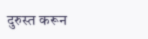दुरुस्त करून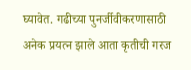घ्यावेत. गढीच्या पुनर्जीवीकरणासाठी अनेक प्रयत्न झाले आता कृतीची गरज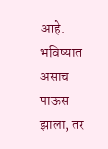आहे. भविष्यात असाच पाऊस झाला, तर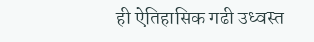ही ऐतिहासिक गढी उध्वस्त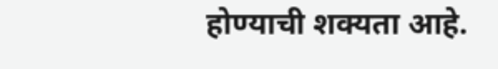होण्याची शक्यता आहे.